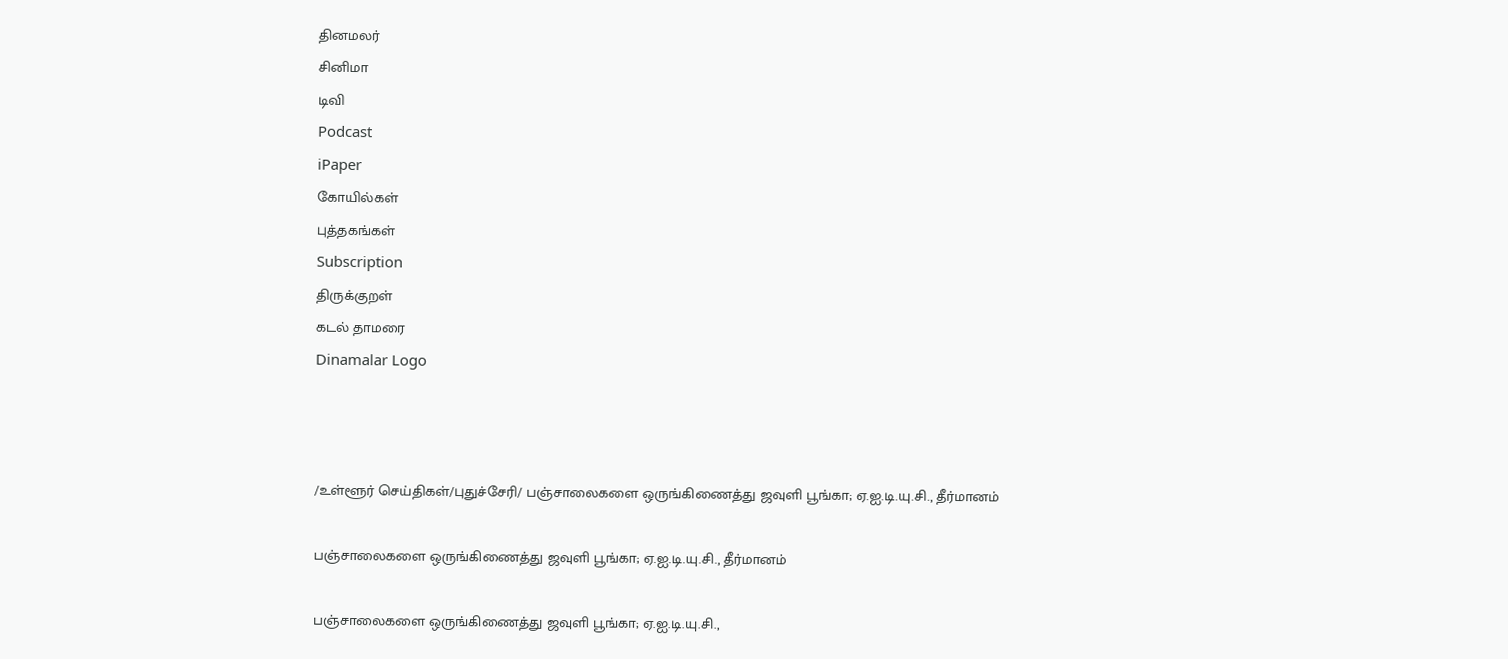தினமலர்
சினிமா
டிவி
Podcast
iPaper
கோயில்கள்
புத்தகங்கள்
Subscription
திருக்குறள்
கடல் தாமரை
Dinamalar Logo



/உள்ளூர் செய்திகள்/புதுச்சேரி/ பஞ்சாலைகளை ஒருங்கிணைத்து ஜவுளி பூங்கா; ஏ.ஐ.டி.யு.சி., தீர்மானம்

பஞ்சாலைகளை ஒருங்கிணைத்து ஜவுளி பூங்கா; ஏ.ஐ.டி.யு.சி., தீர்மானம்

பஞ்சாலைகளை ஒருங்கிணைத்து ஜவுளி பூங்கா; ஏ.ஐ.டி.யு.சி.,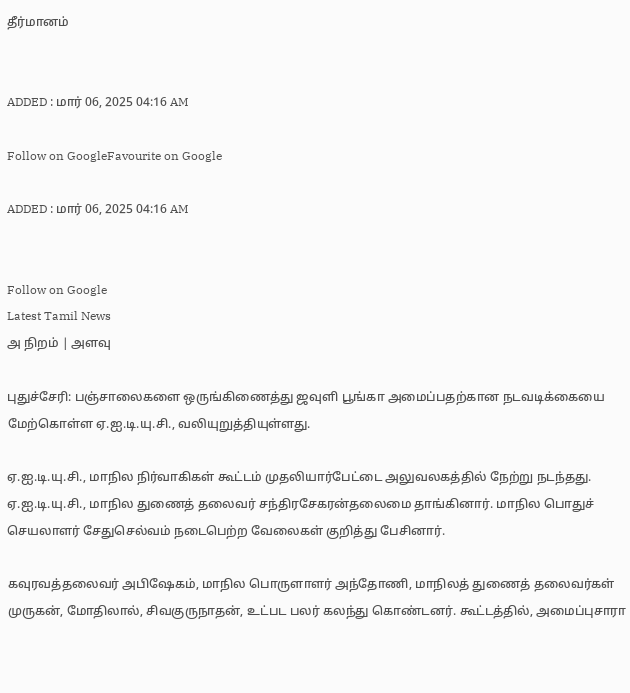தீர்மானம்


ADDED : மார் 06, 2025 04:16 AM

Follow on GoogleFavourite on Google

ADDED : மார் 06, 2025 04:16 AM


Follow on Google
Latest Tamil News
அ நிறம் | அளவு

புதுச்சேரி: பஞ்சாலைகளை ஒருங்கிணைத்து ஜவுளி பூங்கா அமைப்பதற்கான நடவடிக்கையை மேற்கொள்ள ஏ.ஐ.டி.யு.சி., வலியுறுத்தியுள்ளது.

ஏ.ஐ.டி.யு.சி., மாநில நிர்வாகிகள் கூட்டம் முதலியார்பேட்டை அலுவலகத்தில் நேற்று நடந்தது. ஏ.ஐ.டி.யு.சி., மாநில துணைத் தலைவர் சந்திரசேகரன்தலைமை தாங்கினார். மாநில பொதுச் செயலாளர் சேதுசெல்வம் நடைபெற்ற வேலைகள் குறித்து பேசினார்.

கவுரவத்தலைவர் அபிஷேகம், மாநில பொருளாளர் அந்தோணி, மாநிலத் துணைத் தலைவர்கள் முருகன், மோதிலால், சிவகுருநாதன், உட்பட பலர் கலந்து கொண்டனர். கூட்டத்தில், அமைப்புசாரா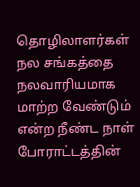தொழிலாளர்கள் நல சங்கத்தை நலவாரியமாக மாற்ற வேண்டும் என்ற நீண்ட நாள் போராட்டத்தின்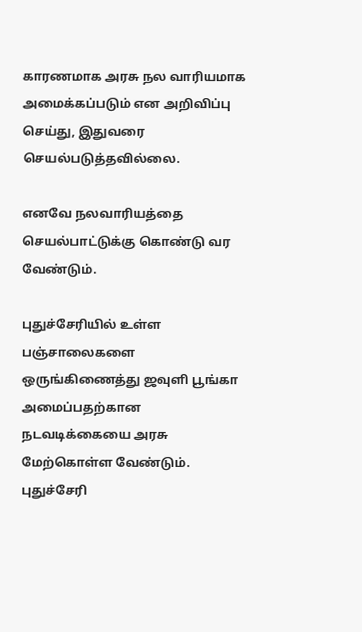காரணமாக அரசு நல வாரியமாக அமைக்கப்படும் என அறிவிப்பு செய்து, இதுவரை செயல்படுத்தவில்லை.

எனவே நலவாரியத்தை செயல்பாட்டுக்கு கொண்டு வர வேண்டும்.

புதுச்சேரியில் உள்ள பஞ்சாலைகளை ஒருங்கிணைத்து ஜவுளி பூங்கா அமைப்பதற்கான நடவடிக்கையை அரசு மேற்கொள்ள வேண்டும். புதுச்சேரி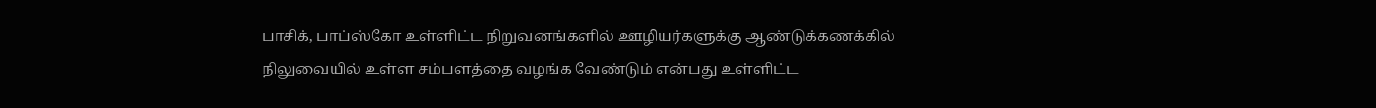பாசிக், பாப்ஸ்கோ உள்ளிட்ட நிறுவனங்களில் ஊழியர்களுக்கு ஆண்டுக்கணக்கில் நிலுவையில் உள்ள சம்பளத்தை வழங்க வேண்டும் என்பது உள்ளிட்ட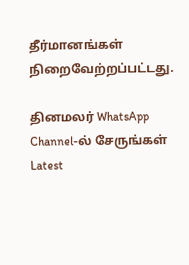தீர்மானங்கள் நிறைவேற்றப்பட்டது.

தினமலர் WhatsApp Channel-ல் சேருங்கள்
Latest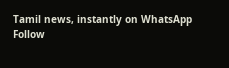Tamil news, instantly on WhatsApp
Follow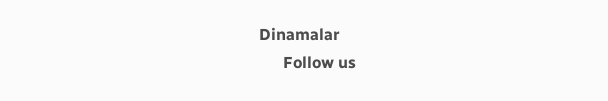Dinamalar
      Follow us